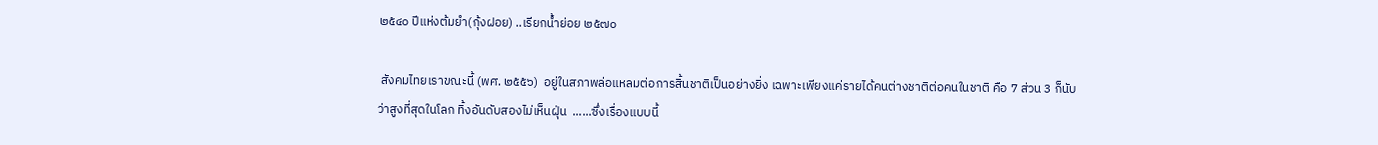๒๕๔๐ ปีแห่งต้มยำ(กุ้งฝอย) ..เรียกน้ำย่อย ๒๕๗๐

 สังคมไทยเราขณะนี้ (พศ. ๒๕๕๖)  อยู่ในสภาพล่อแหลมต่อการสิ้นชาติเป็นอย่างยิ่ง เฉพาะเพียงแค่รายได้คนต่างชาติต่อคนในชาติ คือ 7 ส่วน 3 ก็นับว่าสูงที่สุดในโลก ทิ้งอันดับสองไม่เห็นฝุ่น  ......ซึ่งเรื่องแบบนี้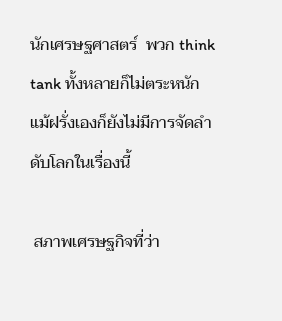นักเศรษฐศาสตร์  พวก think tank ทั้งหลายก็ไม่ตระหนัก แม้ฝรั่งเองก็ยังไม่มีการจัดลำดับโลกในเรื่องนี้

 สภาพเศรษฐกิจที่ว่า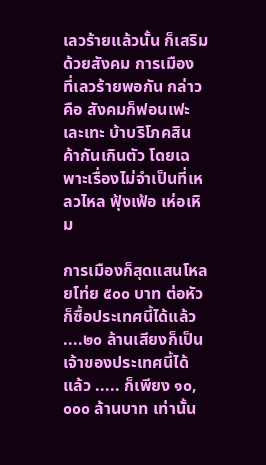เลวร้ายแล้วนั้น ก็เสริมด้วยสังคม การเมือง ที่เลวร้ายพอกัน กล่าวคือ สังคมก็ฟอนเฟะ เละเทะ บ้าบริโภคสินค้ากันเกินตัว โดยเฉพาะเรื่องไม่จำเป็นที่เหลวไหล ฟุ้งเฟ้อ เห่อเหิม

การเมืองก็สุดแสนโหลยโท่ย ๕๐๐ บาท ต่อหัว ก็ซื้อประเทศนี้ได้แล้ว ....๒๐ ล้านเสียงก็เป็นเจ้าของประเทศนี้ได้แล้ว ..... ก็เพียง ๑๐,๐๐๐ ล้านบาท เท่านั้น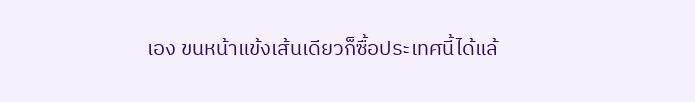เอง ขนหน้าแข้งเส้นเดียวก็ซื้อประเทศนี้ได้แล้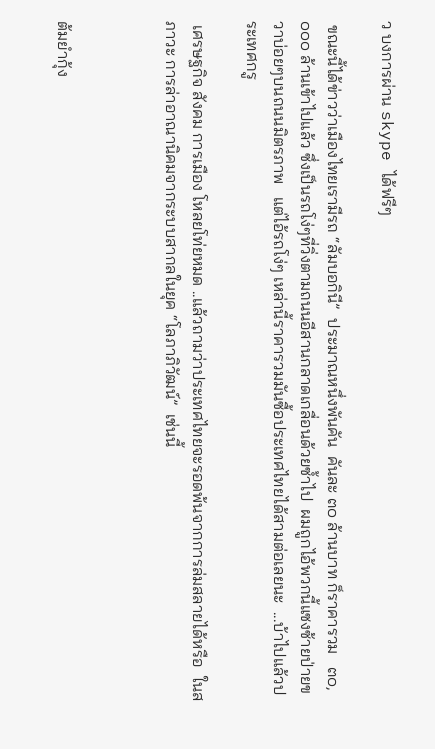ว บงการผ่าน skype ได้ฟรีๆ

 ขณะนี้ได้ข่าวว่าเมืองไทยเรามีรถ “ลัมบอกินี”  ประมาณหนึ่งพันคัน  คันละ ๓๐ ล้านบาท ก็ราคารวม   ๓๐,๐๐๐ ล้านเข้าไปแล้ว ซึ่งเป็นรถโง่ๆที่วิ่งตามถนนอีสานกลาดเกลื่อนด้วยซ้ำไป  ผมถูกไอ้พวกนี้แซงซ้ายป่ายขวาบ่อยๆบนถนนมิตรภาพ   แต่ไอ้รถโง่ๆ เหล่านี้ราคารวมมันซื้อประเทศไทยได้สามต่อเลยนะ  ...บ้าไปแล้วประเทศกรู

 เศรษฐกิจ สังคม การเมือง โหลยโท่ยหมด ..แล้วถามว่าประเทศไทยจะรอดพ้นจากการล่มสลายได้หรือ  ในสภาวะ การล่าอาณานิคมจากระบบสากลในยุค “โลภาภิวัฒน์”  เช่นนี้



ต้มยำกุ้ง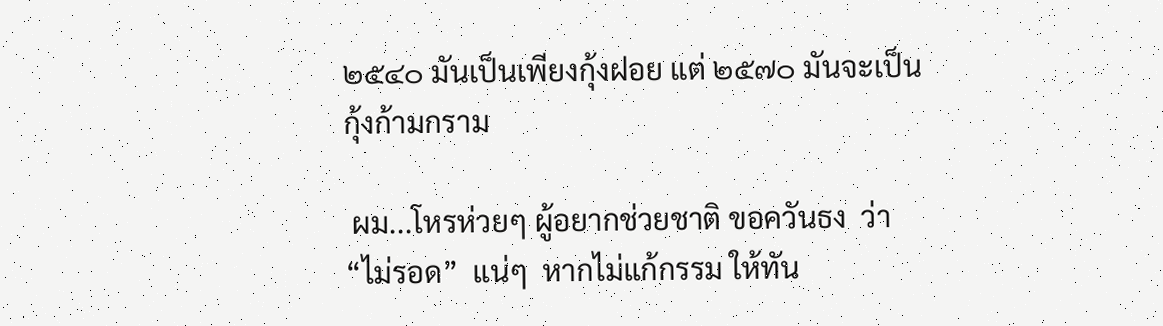๒๕๔๐ มันเป็นเพียงกุ้งฝอย แต่ ๒๕๗๐ มันจะเป็นกุ้งก้ามกราม

 ผม...โหรห่วยๆ ผู้อยากช่วยชาติ ขอควันธง  ว่า “ไม่รอด”  แน่ๆ  หากไม่แก้กรรม ให้ทัน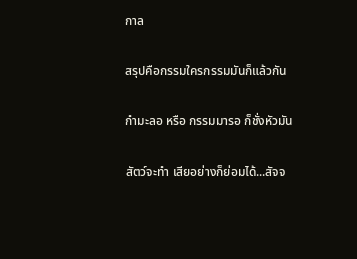กาล

สรุปคือกรรมใครกรรมมันก็แล้วกัน

กำมะลอ หรือ กรรมมารอ ก็ชั่งหัวมัน

สัตว์จะทำ เสียอย่างก็ย่อมได้...สัจจ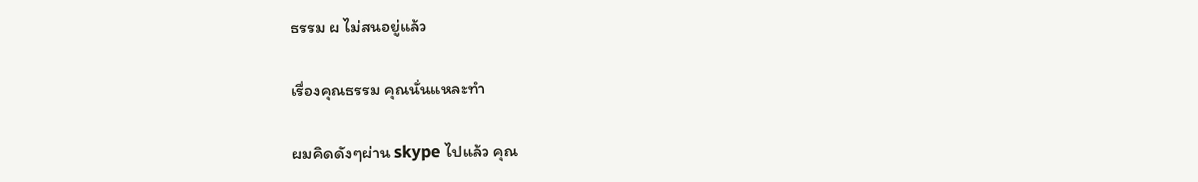ธรรม ผ ไม่สนอยู่แล้ว

เรื่องคุณธรรม คุณนั่นแหละทำ

ผมคิดดังๆผ่าน skype ไปแล้ว คุณ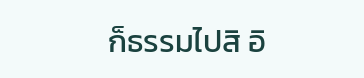ก็ธรรมไปสิ อิ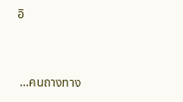อิ


 ...คนถางทาง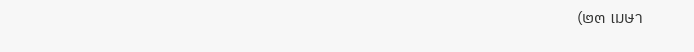(๒๓ เมษา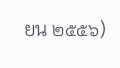ยน ๒๕๕๖)